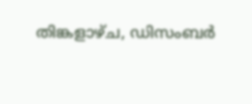തിങ്കളാഴ്‌ച, ഡിസംബർ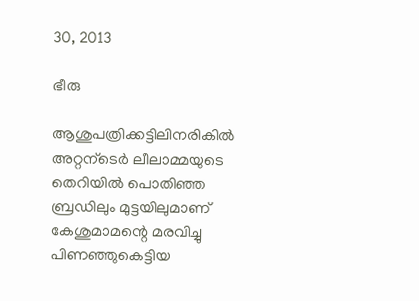30, 2013

ഭീരു

ആശുപത്രിക്കട്ടിലിനരികില്‍
അറ്റന്ടെര്‍ ലീലാമ്മയുടെ
തെറിയില്‍ പൊതിഞ്ഞ
ബ്രഡിലും മുട്ടയിലുമാണ്
കേശുമാമന്റെ മരവിച്ചു
പിണഞ്ഞുകെട്ടിയ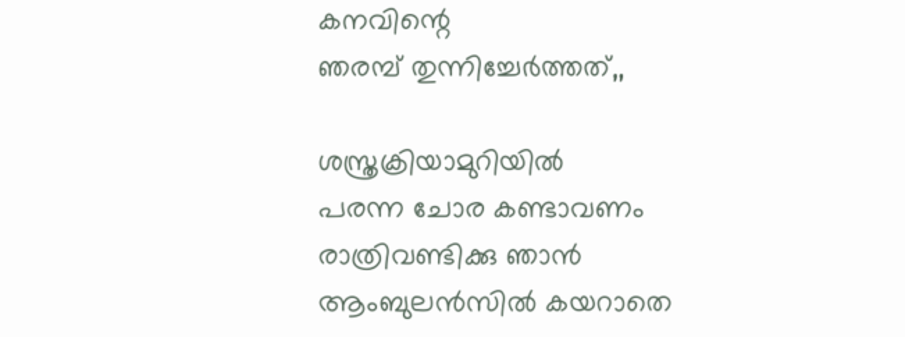കനവിന്റെ
ഞരമ്പ് തുന്നിച്ചേർത്തത്,,

ശസ്ത്രക്രിയാമുറിയില്‍
പരന്ന ചോര കണ്ടാവണം
രാത്രിവണ്ടിക്കു ഞാന്‍
ആംബുലൻസിൽ കയറാതെ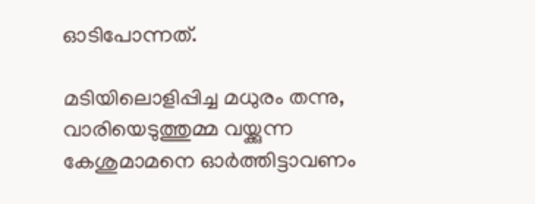ഓടിപോന്നത്.

മടിയിലൊളിപ്പിച്ച മധുരം തന്നു,
വാരിയെടുത്തുമ്മ വയ്ക്കുന്ന
കേശുമാമനെ ഓർത്തിട്ടാവണം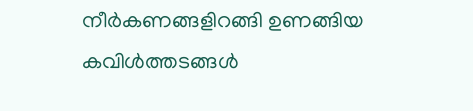നീര്‍കണങ്ങളിറങ്ങി ഉണങ്ങിയ
കവിള്‍ത്തടങ്ങള്‍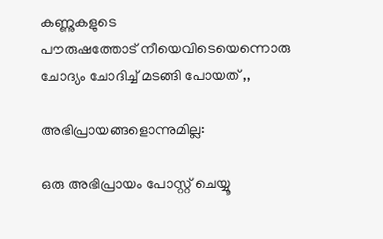കണ്ണുകളുടെ
പൗരുഷത്തോട്‌ നീയെവിടെയെന്നൊരു
ചോദ്യം ചോദിച്ച്‌ മടങ്ങി പോയത് ,,

അഭിപ്രായങ്ങളൊന്നുമില്ല:

ഒരു അഭിപ്രായം പോസ്റ്റ് ചെയ്യൂ